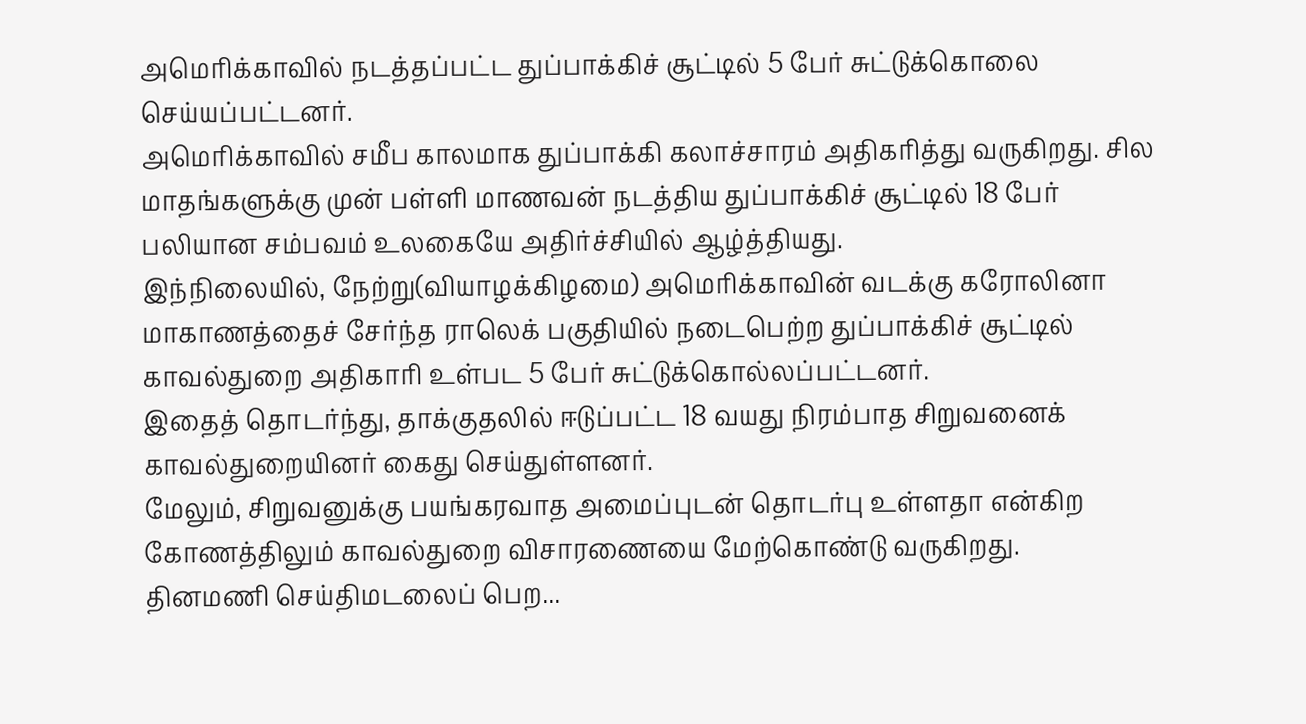அமெரிக்காவில் நடத்தப்பட்ட துப்பாக்கிச் சூட்டில் 5 பேர் சுட்டுக்கொலை செய்யப்பட்டனர்.
அமெரிக்காவில் சமீப காலமாக துப்பாக்கி கலாச்சாரம் அதிகரித்து வருகிறது. சில மாதங்களுக்கு முன் பள்ளி மாணவன் நடத்திய துப்பாக்கிச் சூட்டில் 18 பேர் பலியான சம்பவம் உலகையே அதிர்ச்சியில் ஆழ்த்தியது.
இந்நிலையில், நேற்று(வியாழக்கிழமை) அமெரிக்காவின் வடக்கு கரோலினா மாகாணத்தைச் சேர்ந்த ராலெக் பகுதியில் நடைபெற்ற துப்பாக்கிச் சூட்டில் காவல்துறை அதிகாரி உள்பட 5 பேர் சுட்டுக்கொல்லப்பட்டனர்.
இதைத் தொடர்ந்து, தாக்குதலில் ஈடுப்பட்ட 18 வயது நிரம்பாத சிறுவனைக் காவல்துறையினர் கைது செய்துள்ளனர்.
மேலும், சிறுவனுக்கு பயங்கரவாத அமைப்புடன் தொடர்பு உள்ளதா என்கிற கோணத்திலும் காவல்துறை விசாரணையை மேற்கொண்டு வருகிறது.
தினமணி செய்திமடலைப் பெற...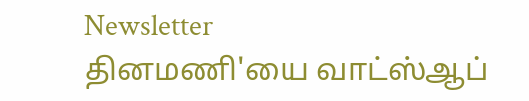Newsletter
தினமணி'யை வாட்ஸ்ஆப்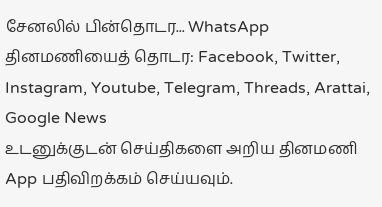சேனலில் பின்தொடர... WhatsApp
தினமணியைத் தொடர: Facebook, Twitter, Instagram, Youtube, Telegram, Threads, Arattai, Google News
உடனுக்குடன் செய்திகளை அறிய தினமணி App பதிவிறக்கம் செய்யவும்.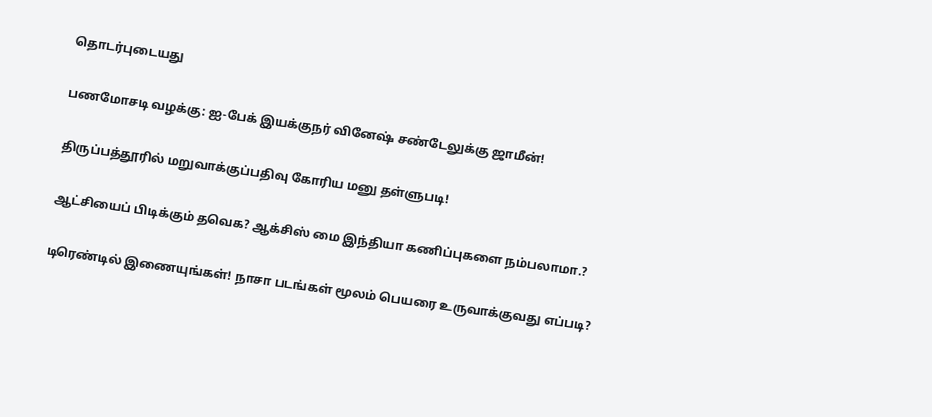தொடர்புடையது

பணமோசடி வழக்கு: ஐ-பேக் இயக்குநர் வினேஷ் சண்டேலுக்கு ஜாமீன்!

திருப்பத்தூரில் மறுவாக்குப்பதிவு கோரிய மனு தள்ளுபடி!

ஆட்சியைப் பிடிக்கும் தவெக? ஆக்சிஸ் மை இந்தியா கணிப்புகளை நம்பலாமா.?

டிரெண்டில் இணையுங்கள்! நாசா படங்கள் மூலம் பெயரை உருவாக்குவது எப்படி?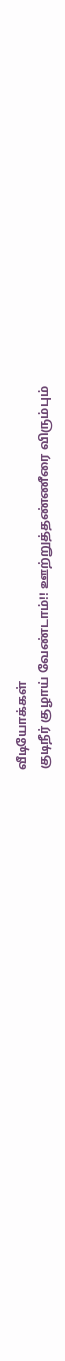வீடியோக்கள்
குடிநீர் குழாய் வேண்டாம்!! ஊற்றுத்தண்ணீரை விரும்பும்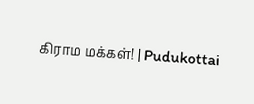கிராம மக்கள்! | Pudukottai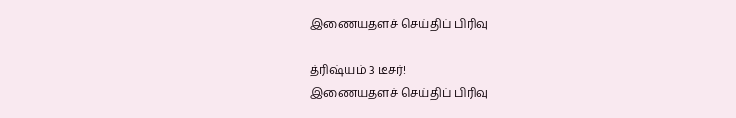இணையதளச் செய்திப் பிரிவு

த்ரிஷ்யம் 3 டீசர்!
இணையதளச் செய்திப் பிரிவு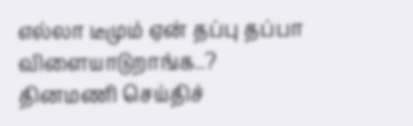எல்லா டீமும் ஏன் தப்பு தப்பா விளையாடுறாங்க..?
தினமணி செய்திச்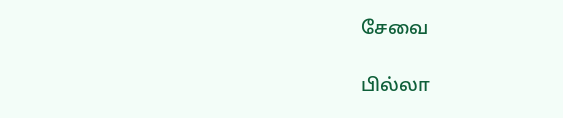சேவை

பில்லா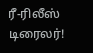ரீ-ரிலீஸ் டிரைலர்!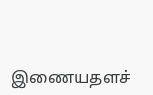இணையதளச்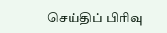செய்திப் பிரிவு